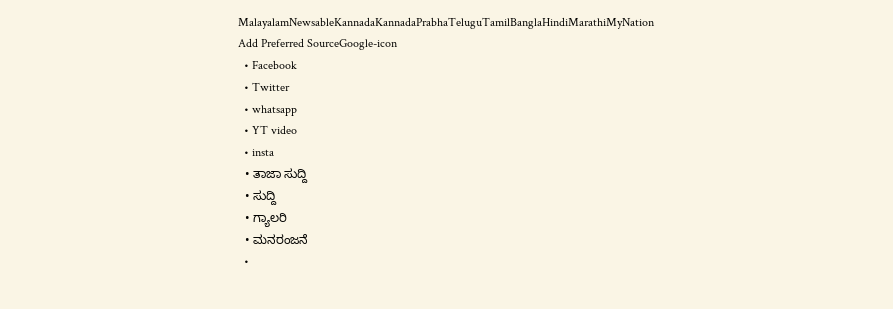MalayalamNewsableKannadaKannadaPrabhaTeluguTamilBanglaHindiMarathiMyNation
Add Preferred SourceGoogle-icon
  • Facebook
  • Twitter
  • whatsapp
  • YT video
  • insta
  • ತಾಜಾ ಸುದ್ದಿ
  • ಸುದ್ದಿ
  • ಗ್ಯಾಲರಿ
  • ಮನರಂಜನೆ
  •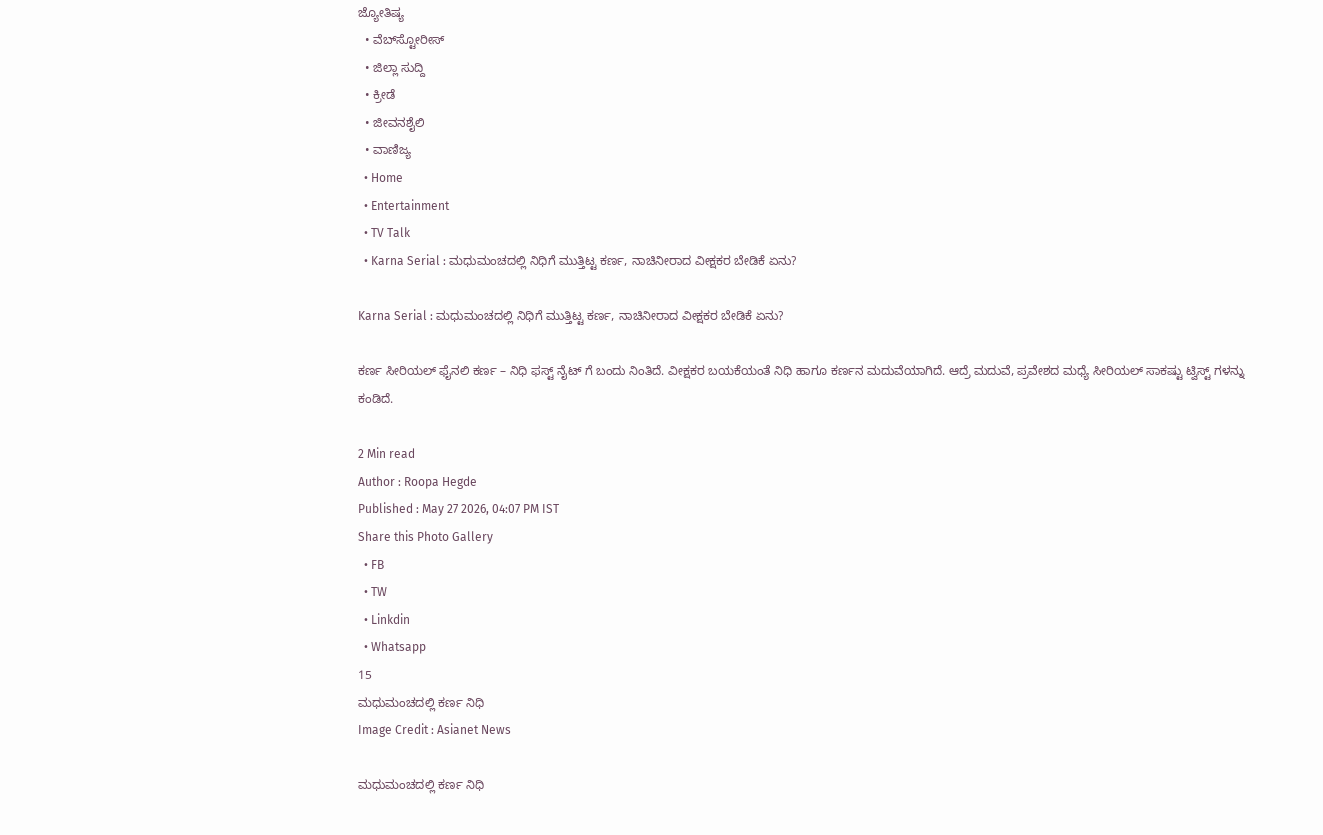ಜ್ಯೋತಿಷ್ಯ
  • ವೆಬ್‌ಸ್ಟೋರೀಸ್
  • ಜಿಲ್ಲಾ ಸುದ್ದಿ
  • ಕ್ರೀಡೆ
  • ಜೀವನಶೈಲಿ
  • ವಾಣಿಜ್ಯ
  • Home
  • Entertainment
  • TV Talk
  • Karna Serial : ಮಧುಮಂಚದಲ್ಲಿ ನಿಧಿಗೆ ಮುತ್ತಿಟ್ಟ ಕರ್ಣ, ನಾಚಿನೀರಾದ ವೀಕ್ಷಕರ ಬೇಡಿಕೆ ಏನು?

Karna Serial : ಮಧುಮಂಚದಲ್ಲಿ ನಿಧಿಗೆ ಮುತ್ತಿಟ್ಟ ಕರ್ಣ, ನಾಚಿನೀರಾದ ವೀಕ್ಷಕರ ಬೇಡಿಕೆ ಏನು?

ಕರ್ಣ ಸೀರಿಯಲ್ ಫೈನಲಿ ಕರ್ಣ – ನಿಧಿ ಫಸ್ಟ್ ನೈಟ್ ಗೆ ಬಂದು ನಿಂತಿದೆ. ವೀಕ್ಷಕರ ಬಯಕೆಯಂತೆ ನಿಧಿ ಹಾಗೂ ಕರ್ಣನ ಮದುವೆಯಾಗಿದೆ. ಆದ್ರೆ ಮದುವೆ, ಪ್ರವೇಶದ ಮಧ್ಯೆ ಸೀರಿಯಲ್ ಸಾಕಷ್ಟು ಟ್ವಿಸ್ಟ್ ಗಳನ್ನು ಕಂಡಿದೆ.

2 Min read
Author : Roopa Hegde
Published : May 27 2026, 04:07 PM IST
Share this Photo Gallery
  • FB
  • TW
  • Linkdin
  • Whatsapp
15
ಮಧುಮಂಚದಲ್ಲಿ ಕರ್ಣ ನಿಧಿ
Image Credit : Asianet News

ಮಧುಮಂಚದಲ್ಲಿ ಕರ್ಣ ನಿಧಿ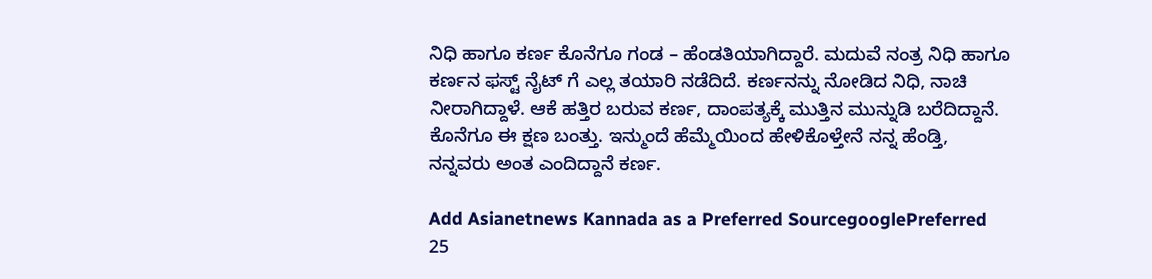ನಿಧಿ ಹಾಗೂ ಕರ್ಣ ಕೊನೆಗೂ ಗಂಡ – ಹೆಂಡತಿಯಾಗಿದ್ದಾರೆ. ಮದುವೆ ನಂತ್ರ ನಿಧಿ ಹಾಗೂ ಕರ್ಣನ ಫಸ್ಟ್ ನೈಟ್ ಗೆ ಎಲ್ಲ ತಯಾರಿ ನಡೆದಿದೆ. ಕರ್ಣನನ್ನು ನೋಡಿದ ನಿಧಿ, ನಾಚಿ ನೀರಾಗಿದ್ದಾಳೆ. ಆಕೆ ಹತ್ತಿರ ಬರುವ ಕರ್ಣ, ದಾಂಪತ್ಯಕ್ಕೆ ಮುತ್ತಿನ ಮುನ್ನುಡಿ ಬರೆದಿದ್ದಾನೆ. ಕೊನೆಗೂ ಈ ಕ್ಷಣ ಬಂತ್ತು. ಇನ್ಮುಂದೆ ಹೆಮ್ಮೆಯಿಂದ ಹೇಳಿಕೊಳ್ತೇನೆ ನನ್ನ ಹೆಂಡ್ತಿ, ನನ್ನವರು ಅಂತ ಎಂದಿದ್ದಾನೆ ಕರ್ಣ.

Add Asianetnews Kannada as a Preferred SourcegooglePreferred
25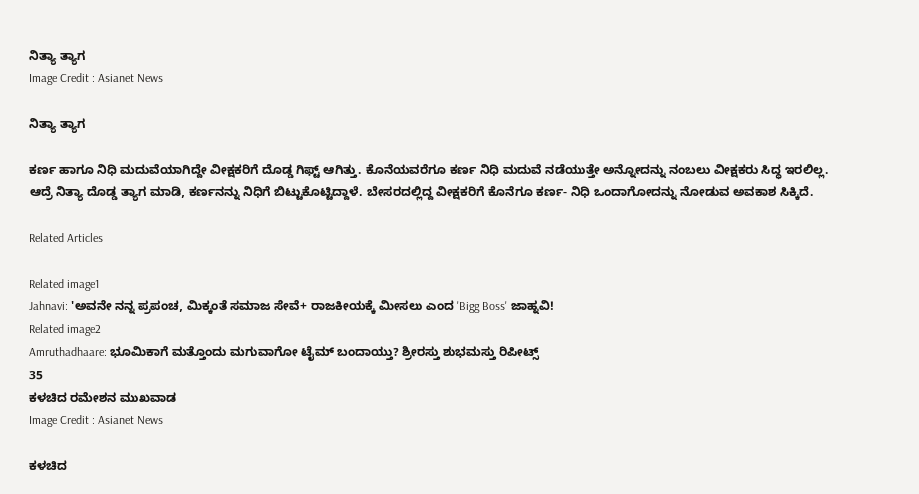ನಿತ್ಯಾ ತ್ಯಾಗ
Image Credit : Asianet News

ನಿತ್ಯಾ ತ್ಯಾಗ

ಕರ್ಣ ಹಾಗೂ ನಿಧಿ ಮದುವೆಯಾಗಿದ್ದೇ ವೀಕ್ಷಕರಿಗೆ ದೊಡ್ಡ ಗಿಫ್ಟ್ ಆಗಿತ್ತು. ಕೊನೆಯವರೆಗೂ ಕರ್ಣ ನಿಧಿ ಮದುವೆ ನಡೆಯುತ್ತೇ ಅನ್ನೋದನ್ನು ನಂಬಲು ವೀಕ್ಷಕರು ಸಿದ್ಧ ಇರಲಿಲ್ಲ. ಆದ್ರೆ ನಿತ್ಯಾ ದೊಡ್ಡ ತ್ಯಾಗ ಮಾಡಿ, ಕರ್ಣನನ್ನು ನಿಧಿಗೆ ಬಿಟ್ಟುಕೊಟ್ಟಿದ್ದಾಳೆ. ಬೇಸರದಲ್ಲಿದ್ದ ವೀಕ್ಷಕರಿಗೆ ಕೊನೆಗೂ ಕರ್ಣ- ನಿಧಿ ಒಂದಾಗೋದನ್ನು ನೋಡುವ ಅವಕಾಶ ಸಿಕ್ಕಿದೆ.

Related Articles

Related image1
Jahnavi: 'ಅವನೇ ನನ್ನ ಪ್ರಪಂಚ, ಮಿಕ್ಕಂತೆ ಸಮಾಜ ಸೇವೆ+ ರಾಜಕೀಯಕ್ಕೆ ಮೀಸಲು ಎಂದ 'Bigg Boss' ಜಾಹ್ನವಿ!
Related image2
Amruthadhaare: ಭೂಮಿಕಾಗೆ ಮತ್ತೊಂದು ಮಗುವಾಗೋ ಟೈಮ್ ಬಂದಾಯ್ತು? ಶ್ರೀರಸ್ತು ಶುಭಮಸ್ತು ರಿಪೀಟ್ಸ್
35
ಕಳಚಿದ ರಮೇಶನ ಮುಖವಾಡ
Image Credit : Asianet News

ಕಳಚಿದ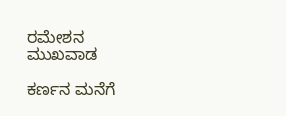ರಮೇಶನ ಮುಖವಾಡ

ಕರ್ಣನ ಮನೆಗೆ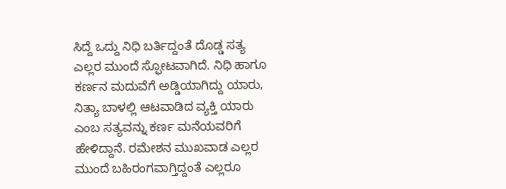ಸಿದ್ದೆ ಒದ್ದು ನಿಧಿ ಬರ್ತಿದ್ದಂತೆ ದೊಡ್ಡ ಸತ್ಯ ಎಲ್ಲರ ಮುಂದೆ ಸ್ಫೋಟವಾಗಿದೆ. ನಿಧಿ ಹಾಗೂ ಕರ್ಣನ ಮದುವೆಗೆ ಅಡ್ಡಿಯಾಗಿದ್ದು ಯಾರು, ನಿತ್ಯಾ ಬಾಳಲ್ಲಿ ಆಟವಾಡಿದ ವ್ಯಕ್ತಿ ಯಾರು ಎಂಬ ಸತ್ಯವನ್ನು ಕರ್ಣ ಮನೆಯವರಿಗೆ ಹೇಳಿದ್ದಾನೆ. ರಮೇಶನ ಮುಖವಾಡ ಎಲ್ಲರ ಮುಂದೆ ಬಹಿರಂಗವಾಗ್ತಿದ್ದಂತೆ ಎಲ್ಲರೂ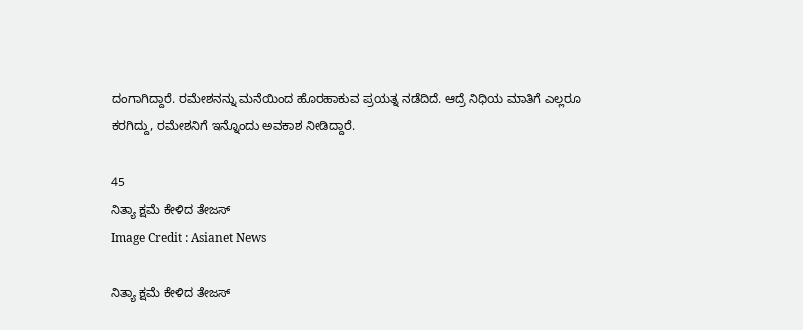ದಂಗಾಗಿದ್ದಾರೆ. ರಮೇಶನನ್ನು ಮನೆಯಿಂದ ಹೊರಹಾಕುವ ಪ್ರಯತ್ನ ನಡೆದಿದೆ. ಆದ್ರೆ ನಿಧಿಯ ಮಾತಿಗೆ ಎಲ್ಲರೂ ಕರಗಿದ್ದು, ರಮೇಶನಿಗೆ ಇನ್ನೊಂದು ಅವಕಾಶ ನೀಡಿದ್ದಾರೆ.

45
ನಿತ್ಯಾ ಕ್ಷಮೆ ಕೇಳಿದ ತೇಜಸ್
Image Credit : Asianet News

ನಿತ್ಯಾ ಕ್ಷಮೆ ಕೇಳಿದ ತೇಜಸ್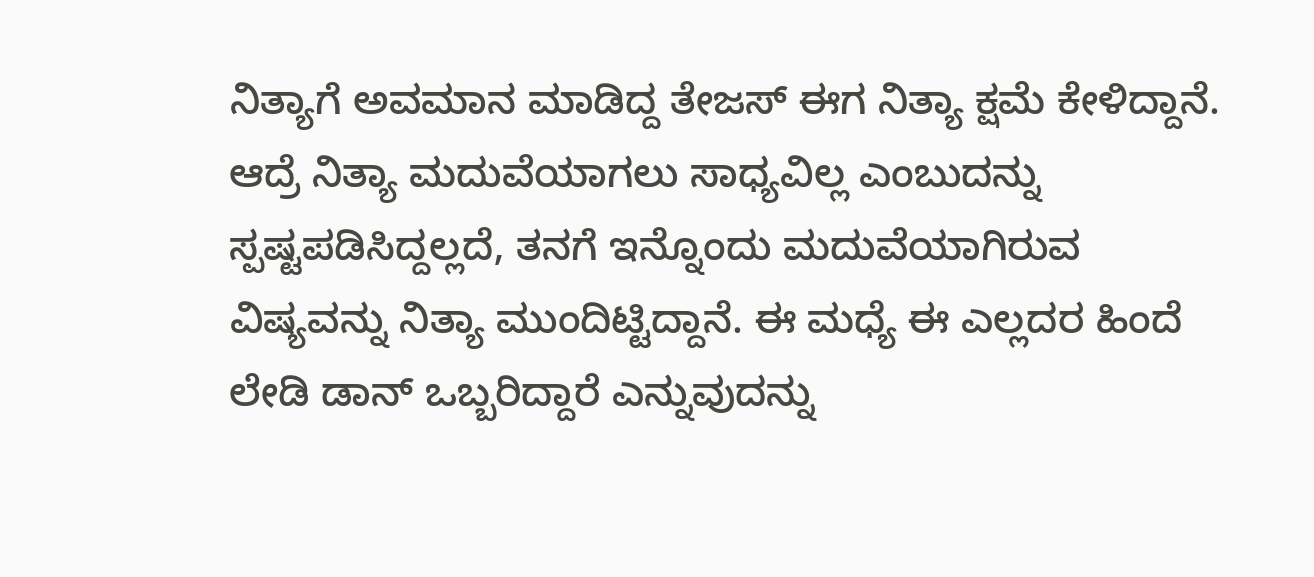ನಿತ್ಯಾಗೆ ಅವಮಾನ ಮಾಡಿದ್ದ ತೇಜಸ್ ಈಗ ನಿತ್ಯಾ ಕ್ಷಮೆ ಕೇಳಿದ್ದಾನೆ. ಆದ್ರೆ ನಿತ್ಯಾ ಮದುವೆಯಾಗಲು ಸಾಧ್ಯವಿಲ್ಲ ಎಂಬುದನ್ನು ಸ್ಪಷ್ಟಪಡಿಸಿದ್ದಲ್ಲದೆ, ತನಗೆ ಇನ್ನೊಂದು ಮದುವೆಯಾಗಿರುವ ವಿಷ್ಯವನ್ನು ನಿತ್ಯಾ ಮುಂದಿಟ್ಟಿದ್ದಾನೆ. ಈ ಮಧ್ಯೆ ಈ ಎಲ್ಲದರ ಹಿಂದೆ ಲೇಡಿ ಡಾನ್ ಒಬ್ಬರಿದ್ದಾರೆ ಎನ್ನುವುದನ್ನು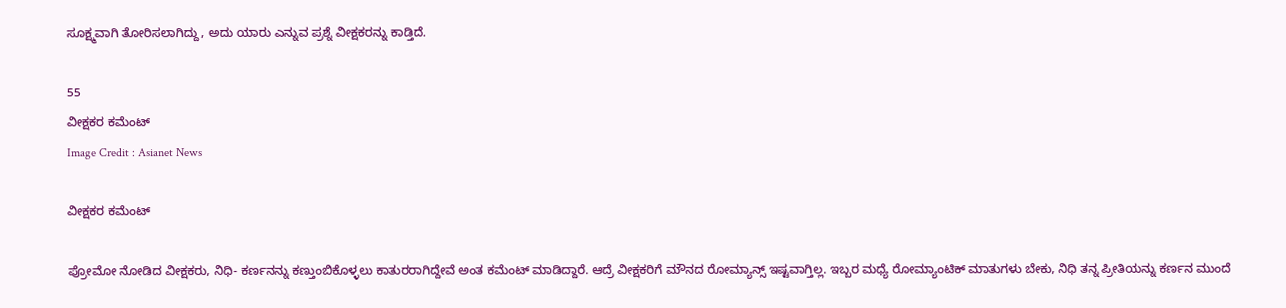ಸೂಕ್ಷ್ಮವಾಗಿ ತೋರಿಸಲಾಗಿದ್ದು, ಅದು ಯಾರು ಎನ್ನುವ ಪ್ರಶ್ನೆ ವೀಕ್ಷಕರನ್ನು ಕಾಡ್ತಿದೆ.

55
ವೀಕ್ಷಕರ ಕಮೆಂಟ್
Image Credit : Asianet News

ವೀಕ್ಷಕರ ಕಮೆಂಟ್

ಪ್ರೋಮೋ ನೋಡಿದ ವೀಕ್ಷಕರು, ನಿಧಿ- ಕರ್ಣನನ್ನು ಕಣ್ತುಂಬಿಕೊಳ್ಳಲು ಕಾತುರರಾಗಿದ್ದೇವೆ ಅಂತ ಕಮೆಂಟ್ ಮಾಡಿದ್ದಾರೆ. ಆದ್ರೆ ವೀಕ್ಷಕರಿಗೆ ಮೌನದ ರೋಮ್ಯಾನ್ಸ್ ಇಷ್ಟವಾಗ್ತಿಲ್ಲ. ಇಬ್ಬರ ಮಧ್ಯೆ ರೋಮ್ಯಾಂಟಿಕ್ ಮಾತುಗಳು ಬೇಕು, ನಿಧಿ ತನ್ನ ಪ್ರೀತಿಯನ್ನು ಕರ್ಣನ ಮುಂದೆ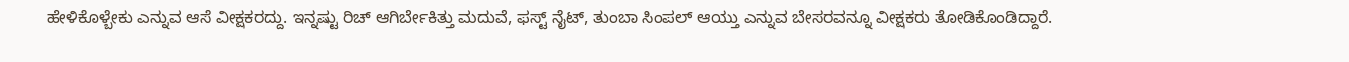ಹೇಳಿಕೊಳ್ಬೇಕು ಎನ್ನುವ ಆಸೆ ವೀಕ್ಷಕರದ್ದು. ಇನ್ನಷ್ಟು ರಿಚ್ ಆಗಿರ್ಬೇಕಿತ್ತು ಮದುವೆ, ಫಸ್ಟ್ ನೈಟ್, ತುಂಬಾ ಸಿಂಪಲ್ ಆಯ್ತು ಎನ್ನುವ ಬೇಸರವನ್ನೂ ವೀಕ್ಷಕರು ತೋಡಿಕೊಂಡಿದ್ದಾರೆ.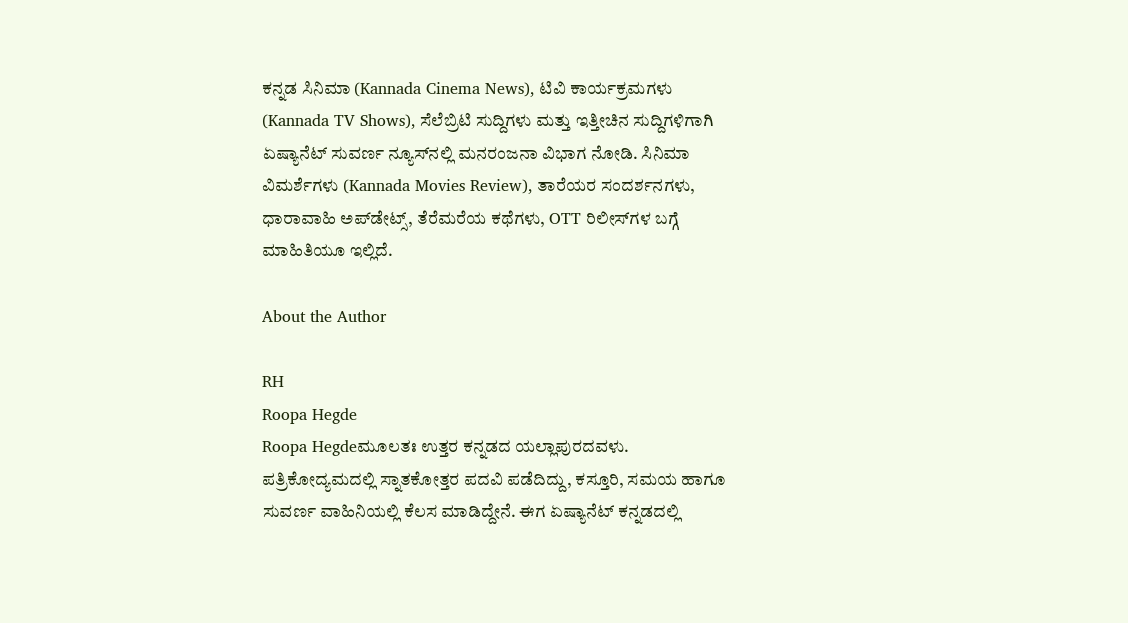ಕನ್ನಡ ಸಿನಿಮಾ (Kannada Cinema News), ಟಿವಿ ಕಾರ್ಯಕ್ರಮಗಳು (Kannada TV Shows), ಸೆಲೆಬ್ರಿಟಿ ಸುದ್ದಿಗಳು ಮತ್ತು ಇತ್ತೀಚಿನ ಸುದ್ದಿಗಳಿಗಾಗಿ ಏಷ್ಯಾನೆಟ್ ಸುವರ್ಣ ನ್ಯೂಸ್‌ನಲ್ಲಿ ಮನರಂಜನಾ ವಿಭಾಗ ನೋಡಿ. ಸಿನಿಮಾ ವಿಮರ್ಶೆಗಳು (Kannada Movies Review), ತಾರೆಯರ ಸಂದರ್ಶನಗಳು, ಧಾರಾವಾಹಿ ಅಪ್‌ಡೇಟ್ಸ್‌, ತೆರೆಮರೆಯ ಕಥೆಗಳು, OTT ರಿಲೀಸ್‌ಗಳ ಬಗ್ಗೆ ಮಾಹಿತಿಯೂ ಇಲ್ಲಿದೆ.

About the Author

RH
Roopa Hegde
Roopa Hegdeಮೂಲತಃ ಉತ್ತರ ಕನ್ನಡದ ಯಲ್ಲಾಪುರದವಳು. ಪತ್ರಿಕೋದ್ಯಮದಲ್ಲಿ ಸ್ನಾತಕೋತ್ತರ ಪದವಿ ಪಡೆದಿದ್ದು, ಕಸ್ತೂರಿ, ಸಮಯ ಹಾಗೂ ಸುವರ್ಣ ವಾಹಿನಿಯಲ್ಲಿ ಕೆಲಸ ಮಾಡಿದ್ದೇನೆ. ಈಗ ಏಷ್ಯಾನೆಟ್ ಕನ್ನಡದಲ್ಲಿ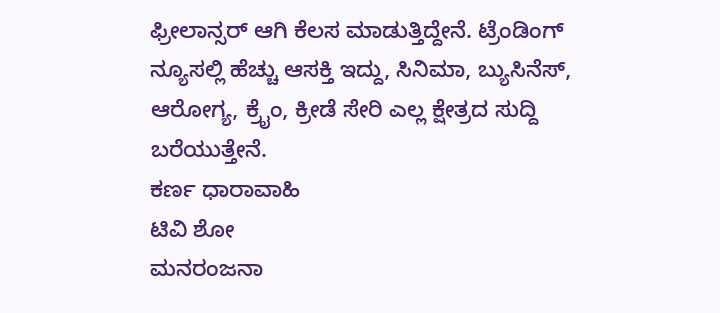ಫ್ರೀಲಾನ್ಸರ್ ಆಗಿ ಕೆಲಸ ಮಾಡುತ್ತಿದ್ದೇನೆ. ಟ್ರೆಂಡಿಂಗ್ ನ್ಯೂಸಲ್ಲಿ ಹೆಚ್ಚು ಆಸಕ್ತಿ ಇದ್ದು, ಸಿನಿಮಾ, ಬ್ಯುಸಿನೆಸ್, ಆರೋಗ್ಯ, ಕ್ರೈಂ, ಕ್ರೀಡೆ ಸೇರಿ ಎಲ್ಲ ಕ್ಷೇತ್ರದ ಸುದ್ದಿ ಬರೆಯುತ್ತೇನೆ.
ಕರ್ಣ ಧಾರಾವಾಹಿ
ಟಿವಿ ಶೋ
ಮನರಂಜನಾ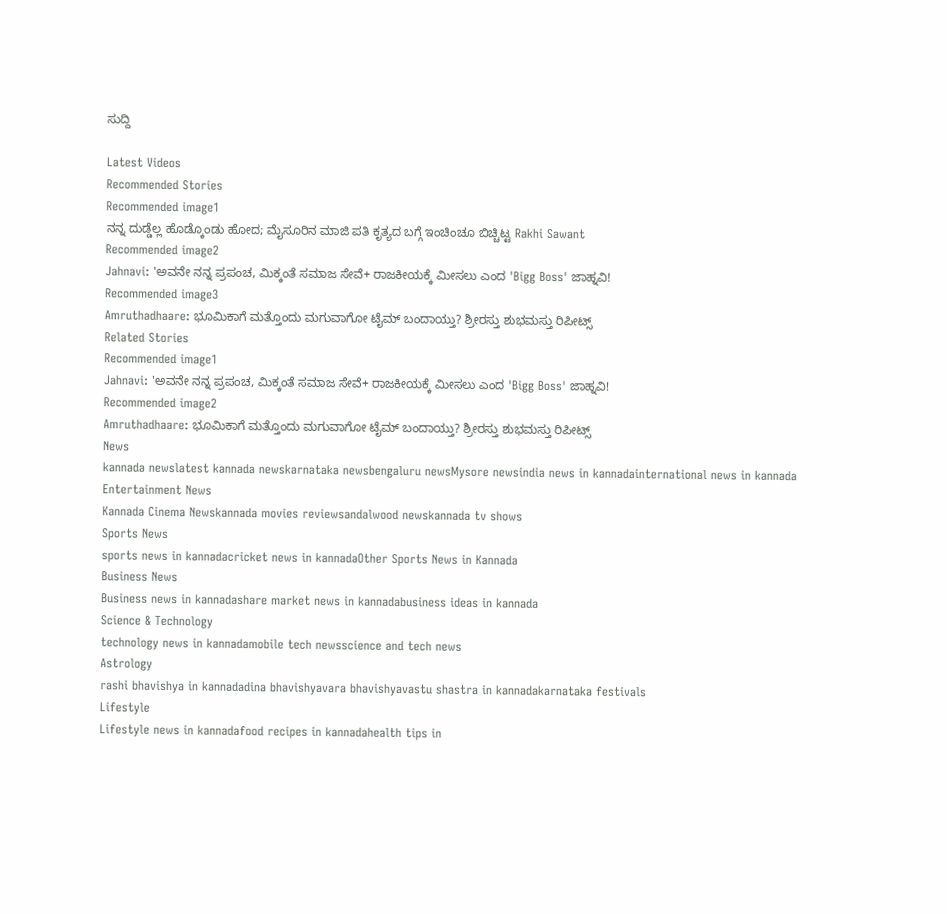ಸುದ್ದಿ

Latest Videos
Recommended Stories
Recommended image1
ನನ್ನ ದುಡ್ಡೆಲ್ಲ ಹೊಡ್ಕೊಂಡು ಹೋದ; ಮೈಸೂರಿನ ಮಾಜಿ ಪತಿ ಕೃತ್ಯದ ಬಗ್ಗೆ ಇಂಚಿಂಚೂ ಬಿಚ್ಚಿಟ್ಟ Rakhi Sawant
Recommended image2
Jahnavi: 'ಅವನೇ ನನ್ನ ಪ್ರಪಂಚ, ಮಿಕ್ಕಂತೆ ಸಮಾಜ ಸೇವೆ+ ರಾಜಕೀಯಕ್ಕೆ ಮೀಸಲು ಎಂದ 'Bigg Boss' ಜಾಹ್ನವಿ!
Recommended image3
Amruthadhaare: ಭೂಮಿಕಾಗೆ ಮತ್ತೊಂದು ಮಗುವಾಗೋ ಟೈಮ್ ಬಂದಾಯ್ತು? ಶ್ರೀರಸ್ತು ಶುಭಮಸ್ತು ರಿಪೀಟ್ಸ್
Related Stories
Recommended image1
Jahnavi: 'ಅವನೇ ನನ್ನ ಪ್ರಪಂಚ, ಮಿಕ್ಕಂತೆ ಸಮಾಜ ಸೇವೆ+ ರಾಜಕೀಯಕ್ಕೆ ಮೀಸಲು ಎಂದ 'Bigg Boss' ಜಾಹ್ನವಿ!
Recommended image2
Amruthadhaare: ಭೂಮಿಕಾಗೆ ಮತ್ತೊಂದು ಮಗುವಾಗೋ ಟೈಮ್ ಬಂದಾಯ್ತು? ಶ್ರೀರಸ್ತು ಶುಭಮಸ್ತು ರಿಪೀಟ್ಸ್
News
kannada newslatest kannada newskarnataka newsbengaluru newsMysore newsindia news in kannadainternational news in kannada
Entertainment News
Kannada Cinema Newskannada movies reviewsandalwood newskannada tv shows
Sports News
sports news in kannadacricket news in kannadaOther Sports News in Kannada
Business News
Business news in kannadashare market news in kannadabusiness ideas in kannada
Science & Technology
technology news in kannadamobile tech newsscience and tech news
Astrology
rashi bhavishya in kannadadina bhavishyavara bhavishyavastu shastra in kannadakarnataka festivals
Lifestyle
Lifestyle news in kannadafood recipes in kannadahealth tips in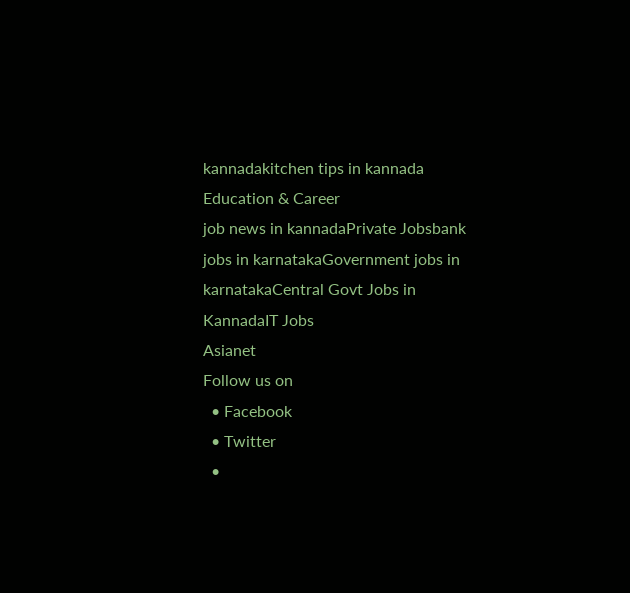kannadakitchen tips in kannada
Education & Career
job news in kannadaPrivate Jobsbank jobs in karnatakaGovernment jobs in karnatakaCentral Govt Jobs in KannadaIT Jobs
Asianet
Follow us on
  • Facebook
  • Twitter
  •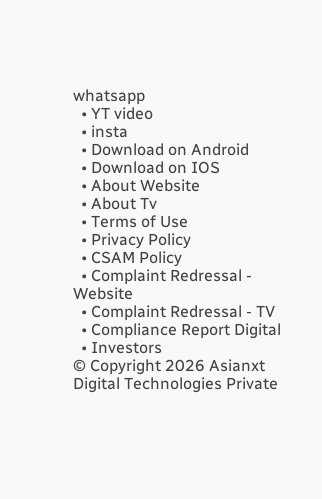whatsapp
  • YT video
  • insta
  • Download on Android
  • Download on IOS
  • About Website
  • About Tv
  • Terms of Use
  • Privacy Policy
  • CSAM Policy
  • Complaint Redressal - Website
  • Complaint Redressal - TV
  • Compliance Report Digital
  • Investors
© Copyright 2026 Asianxt Digital Technologies Private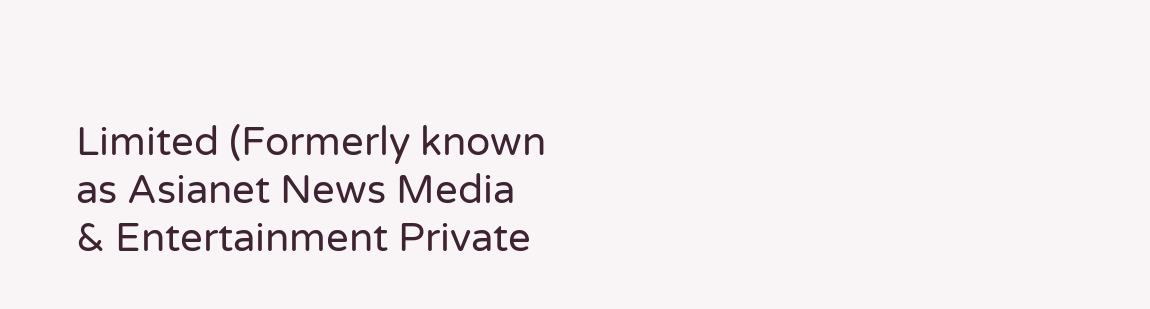Limited (Formerly known as Asianet News Media & Entertainment Private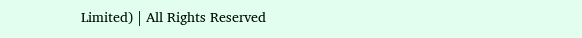Limited) | All Rights Reserved